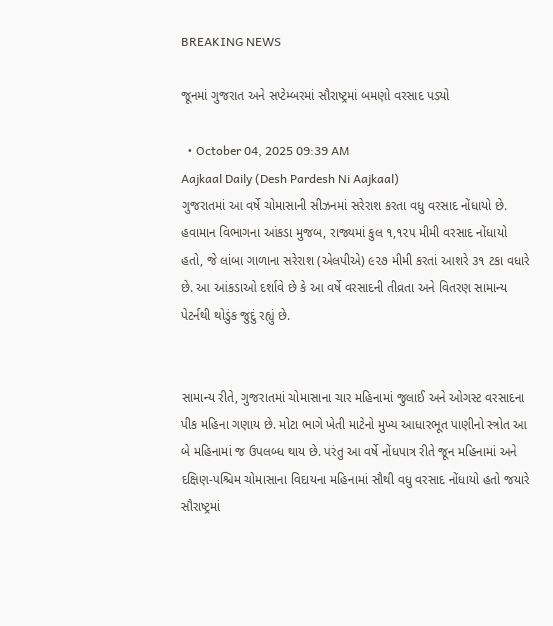BREAKING NEWS

જૂનમાં ગુજરાત અને સપ્ટેમ્બરમાં સૌરાષ્ટ્રમાં બમણો વરસાદ પડ્યો

  • October 04, 2025 09:39 AM
Aajkaal Daily (Desh Pardesh Ni Aajkaal)
ગુજરાતમાં આ વર્ષે ચોમાસાની સીઝનમાં સરેરાશ કરતા વધુ વરસાદ નોંધાયો છે. હવામાન વિભાગના આંકડા મુજબ, રાજ્યમાં કુલ ૧,૧૨૫ મીમી વરસાદ નોંધાયો હતો, જે લાંબા ગાળાના સરેરાશ (એલપીએ) ૯૨૭ મીમી કરતાં આશરે ૩૧ ટકા વધારે છે. આ આંકડાઓ દર્શાવે છે કે આ વર્ષે વરસાદની તીવ્રતા અને વિતરણ સામાન્ય પેટર્નથી થોડુંક જુદું રહ્યું છે.


સામાન્ય રીતે, ગુજરાતમાં ચોમાસાના ચાર મહિનામાં જુલાઈ અને ઓગસ્ટ વરસાદના પીક મહિના ગણાય છે. મોટા ભાગે ખેતી માટેનો મુખ્ય આધારભૂત પાણીનો સ્ત્રોત આ બે મહિનામાં જ ઉપલબ્ધ થાય છે. પરંતુ આ વર્ષે નોંધપાત્ર રીતે જૂન મહિનામાં અને દક્ષિણ-પશ્ચિમ ચોમાસાના વિદાયના મહિનામાં સૌથી વધુ વરસાદ નોંધાયો હતો જયારે સૌરાષ્ટ્રમાં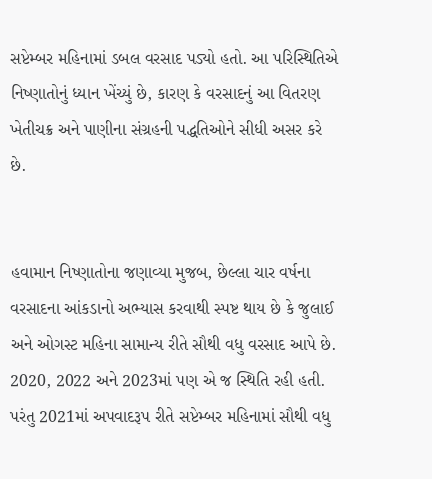સપ્ટેમ્બર મહિનામાં ડબલ વરસાદ પડ્યો હતો. આ પરિસ્થિતિએ નિષ્ણાતોનું ધ્યાન ખેંચ્યું છે, કારણ કે વરસાદનું આ વિતરણ ખેતીચક્ર અને પાણીના સંગ્રહની પદ્ધતિઓને સીધી અસર કરે છે.


હવામાન નિષ્ણાતોના જણાવ્યા મુજબ, છેલ્લા ચાર વર્ષના વરસાદના આંકડાનો અભ્યાસ કરવાથી સ્પષ્ટ થાય છે કે જુલાઈ અને ઓગસ્ટ મહિના સામાન્ય રીતે સૌથી વધુ વરસાદ આપે છે. 2020, 2022 અને 2023માં પણ એ જ સ્થિતિ રહી હતી. પરંતુ 2021માં અપવાદરૂપ રીતે સપ્ટેમ્બર મહિનામાં સૌથી વધુ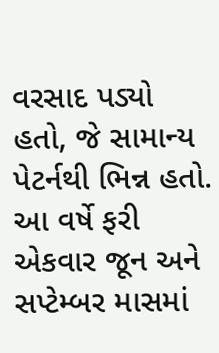વરસાદ પડ્યો હતો, જે સામાન્ય પેટર્નથી ભિન્ન હતો. આ વર્ષે ફરી એકવાર જૂન અને સપ્ટેમ્બર માસમાં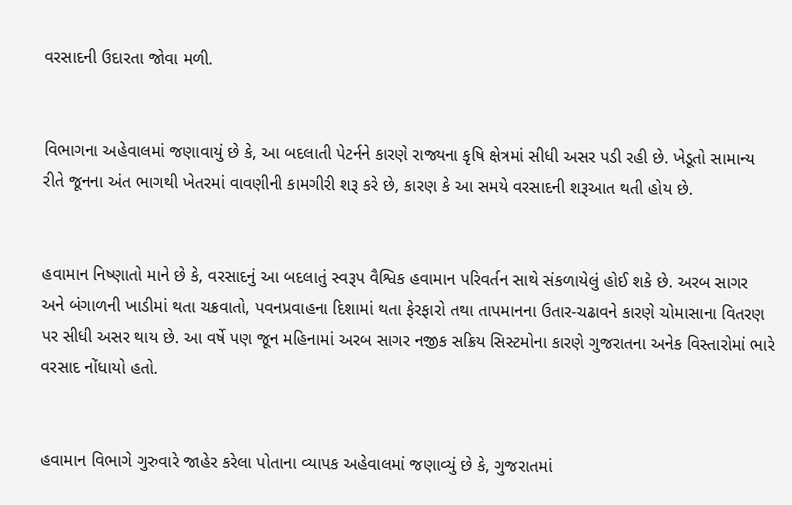વરસાદની ઉદારતા જોવા મળી.


વિભાગના અહેવાલમાં જણાવાયું છે કે, આ બદલાતી પેટર્નને કારણે રાજ્યના કૃષિ ક્ષેત્રમાં સીધી અસર પડી રહી છે. ખેડૂતો સામાન્ય રીતે જૂનના અંત ભાગથી ખેતરમાં વાવણીની કામગીરી શરૂ કરે છે, કારણ કે આ સમયે વરસાદની શરૂઆત થતી હોય છે.


હવામાન નિષ્ણાતો માને છે કે, વરસાદનું આ બદલાતું સ્વરૂપ વૈશ્વિક હવામાન પરિવર્તન સાથે સંકળાયેલું હોઈ શકે છે. અરબ સાગર અને બંગાળની ખાડીમાં થતા ચક્રવાતો, પવનપ્રવાહના દિશામાં થતા ફેરફારો તથા તાપમાનના ઉતાર-ચઢાવને કારણે ચોમાસાના વિતરણ પર સીધી અસર થાય છે. આ વર્ષે પણ જૂન મહિનામાં અરબ સાગર નજીક સક્રિય સિસ્ટમોના કારણે ગુજરાતના અનેક વિસ્તારોમાં ભારે વરસાદ નોંધાયો હતો.


હવામાન વિભાગે ગુરુવારે જાહેર કરેલા પોતાના વ્યાપક અહેવાલમાં જણાવ્યું છે કે, ગુજરાતમાં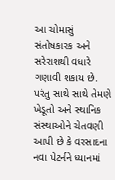આ ચોમાસું સંતોષકારક અને સરેરાશથી વધારે ગણાવી શકાય છે. પરંતુ સાથે સાથે તેમણે ખેડૂતો અને સ્થાનિક સંસ્થાઓને ચેતવણી આપી છે કે વરસાદના નવા પેટર્નને ધ્યાનમાં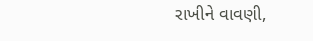રાખીને વાવણી,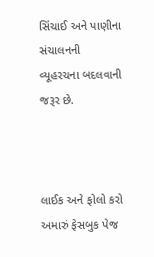સિંચાઈ અને પાણીના સંચાલનની વ્યૂહરચના બદલવાની જરૂર છે.



લાઈક અને ફોલો કરો અમારું ફેસબુક પેજ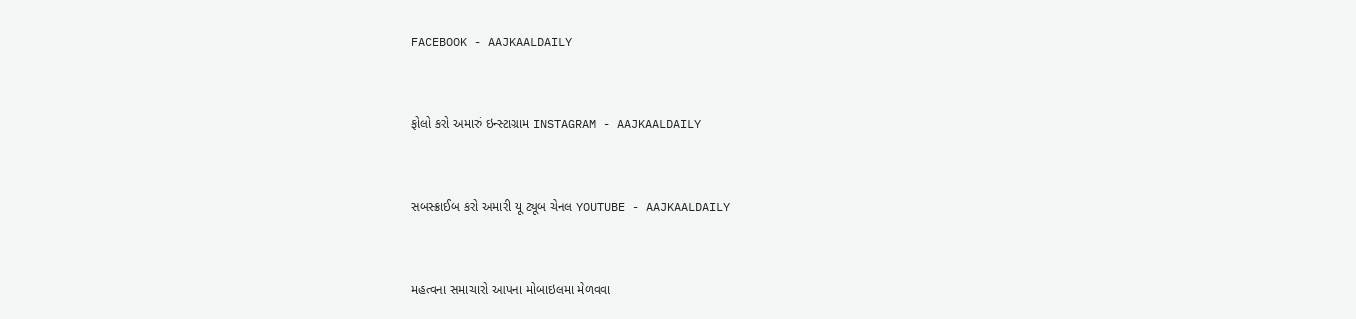FACEBOOK - AAJKAALDAILY


ફોલો કરો અમારું ઇન્સ્ટાગ્રામ INSTAGRAM - AAJKAALDAILY


સબસ્ક્રાઈબ કરો અમારી યૂ ટ્યૂબ ચેનલ YOUTUBE - AAJKAALDAILY


મહત્વના સમાચારો આપના મોબાઇલમા મેળવવા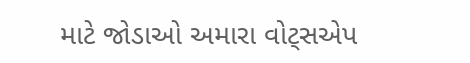માટે જોડાઓ અમારા વોટ્સએપ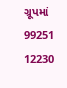ગ્રૂપમાં  99251 12230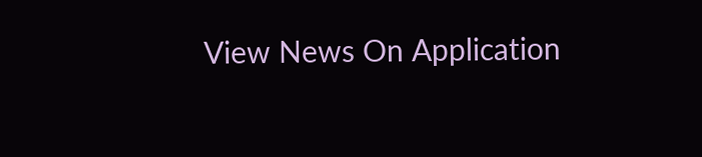View News On Application